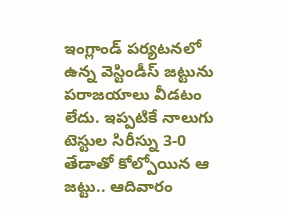ఇంగ్లాండ్ పర్యటనలో ఉన్న వెస్టిండీస్ జట్టును పరాజయాలు వీడటం లేదు. ఇప్పటికే నాలుగు టెస్టుల సిరీస్ను 3-0 తేడాతో కోల్పోయిన ఆ జట్టు.. ఆదివారం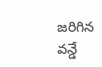జరిగిన వన్డే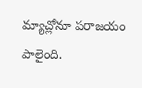మ్యాచ్లోనూ పరాజయం పాలైంది.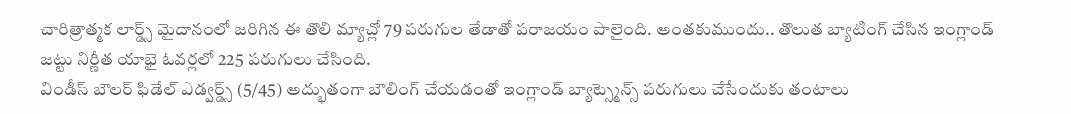చారిత్రాత్మక లార్డ్స్ మైదానంలో జరిగిన ఈ తొలి మ్యాచ్లో 79 పరుగుల తేడాతో పరాజయం పాలైంది. అంతకుముందు.. తొలుత బ్యాటింగ్ చేసిన ఇంగ్లాండ్ జట్టు నిర్ణీత యాభై ఓవర్లలో 225 పరుగులు చేసింది.
విండీస్ బౌలర్ ఫిడేల్ ఎడ్వర్డ్స్ (5/45) అద్భుతంగా బౌలింగ్ చేయడంతో ఇంగ్లాండ్ బ్యాట్స్మెన్స్ పరుగులు చేసేందుకు తంటాలు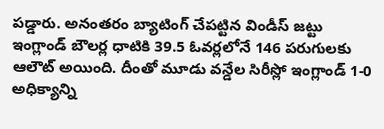పడ్డారు. అనంతరం బ్యాటింగ్ చేపట్టిన విండీస్ జట్టు ఇంగ్లాండ్ బౌలర్ల ధాటికి 39.5 ఓవర్లలోనే 146 పరుగులకు ఆలౌట్ అయింది. దీంతో మూడు వన్డేల సిరీస్లో ఇంగ్లాండ్ 1-0 అధిక్యాన్ని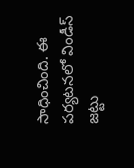సాధించింది. ఈ పర్యటనలో విండీస్ జట్టు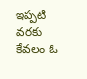ఇప్పటి వరకు కేవలం ఓ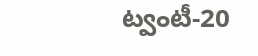ట్వంటీ-20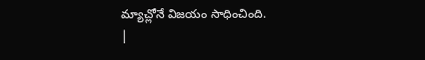మ్యాచ్లోనే విజయం సాధించింది.
|